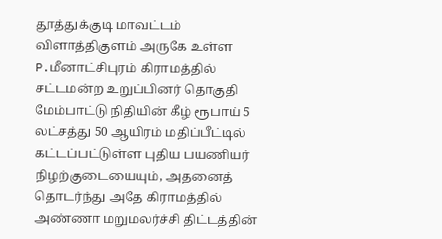தூத்துக்குடி மாவட்டம் விளாத்திகுளம் அருகே உள்ள P.மீனாட்சிபுரம் கிராமத்தில் சட்டமன்ற உறுப்பினர் தொகுதி மேம்பாட்டு நிதியின் கீழ் ரூபாய் 5 லட்சத்து 50 ஆயிரம் மதிப்பீட்டில் கட்டப்பட்டுள்ள புதிய பயணியர் நிழற்குடையையும், அதனைத் தொடர்ந்து அதே கிராமத்தில் அண்ணா மறுமலர்ச்சி திட்டத்தின்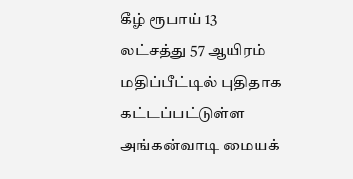கீழ் ரூபாய் 13 லட்சத்து 57 ஆயிரம் மதிப்பீட்டில் புதிதாக கட்டப்பட்டுள்ள அங்கன்வாடி மையக்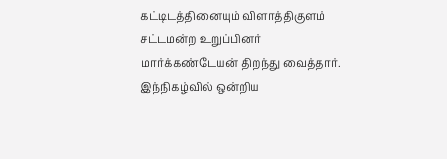கட்டிடத்தினையும் விளாத்திகுளம் சட்டமன்ற உறுப்பினர் மார்க்கண்டேயன் திறந்து வைத்தார். இந்நிகழ்வில் ஒன்றிய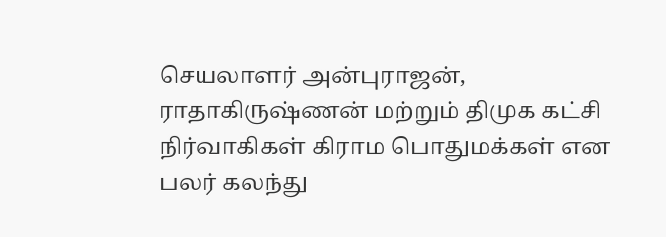செயலாளர் அன்புராஜன், ராதாகிருஷ்ணன் மற்றும் திமுக கட்சி நிர்வாகிகள் கிராம பொதுமக்கள் என பலர் கலந்து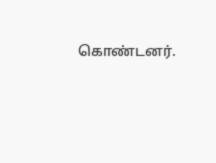கொண்டனர்.